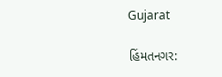Gujarat

હિંમતનગર: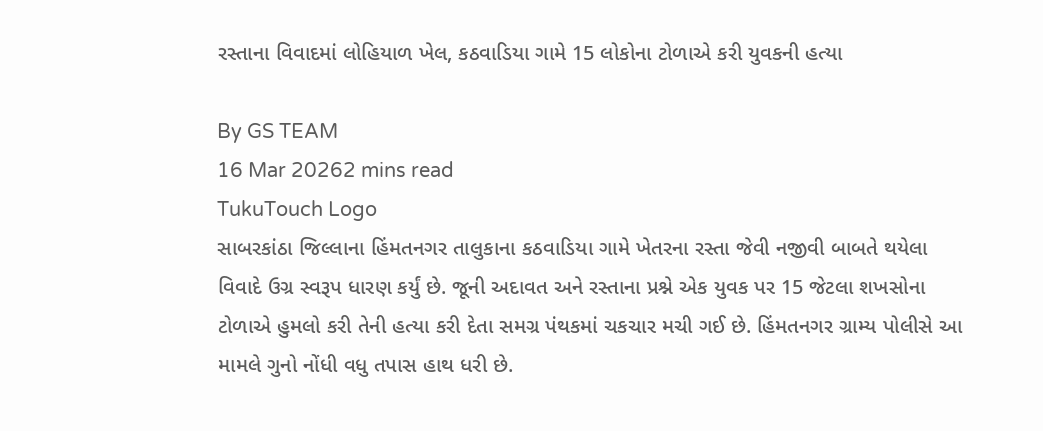રસ્તાના વિવાદમાં લોહિયાળ ખેલ, કઠવાડિયા ગામે 15 લોકોના ટોળાએ કરી યુવકની હત્યા

By GS TEAM
16 Mar 20262 mins read
TukuTouch Logo
સાબરકાંઠા જિલ્લાના હિંમતનગર તાલુકાના કઠવાડિયા ગામે ખેતરના રસ્તા જેવી નજીવી બાબતે થયેલા વિવાદે ઉગ્ર સ્વરૂપ ધારણ કર્યું છે. જૂની અદાવત અને રસ્તાના પ્રશ્ને એક યુવક પર 15 જેટલા શખસોના ટોળાએ હુમલો કરી તેની હત્યા કરી દેતા સમગ્ર પંથકમાં ચકચાર મચી ગઈ છે. હિંમતનગર ગ્રામ્ય પોલીસે આ મામલે ગુનો નોંધી વધુ તપાસ હાથ ધરી છે.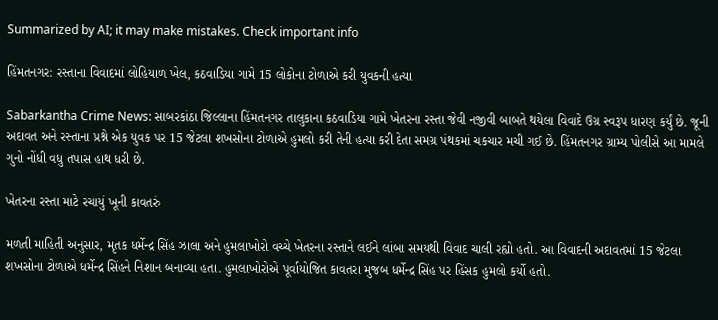Summarized by AI; it may make mistakes. Check important info

હિંમતનગર: રસ્તાના વિવાદમાં લોહિયાળ ખેલ, કઠવાડિયા ગામે 15 લોકોના ટોળાએ કરી યુવકની હત્યા

Sabarkantha Crime News: સાબરકાંઠા જિલ્લાના હિંમતનગર તાલુકાના કઠવાડિયા ગામે ખેતરના રસ્તા જેવી નજીવી બાબતે થયેલા વિવાદે ઉગ્ર સ્વરૂપ ધારણ કર્યું છે. જૂની અદાવત અને રસ્તાના પ્રશ્ને એક યુવક પર 15 જેટલા શખસોના ટોળાએ હુમલો કરી તેની હત્યા કરી દેતા સમગ્ર પંથકમાં ચકચાર મચી ગઈ છે. હિંમતનગર ગ્રામ્ય પોલીસે આ મામલે ગુનો નોંધી વધુ તપાસ હાથ ધરી છે.

ખેતરના રસ્તા માટે રચાયું ખૂની કાવતરું

મળતી માહિતી અનુસાર, મૃતક ધર્મેન્દ્ર સિંહ ઝાલા અને હુમલાખોરો વચ્ચે ખેતરના રસ્તાને લઈને લાંબા સમયથી વિવાદ ચાલી રહ્યો હતો. આ વિવાદની અદાવતમાં 15 જેટલા શખસોના ટોળાએ ધર્મેન્દ્ર સિંહને નિશાન બનાવ્યા હતા. હુમલાખોરોએ પૂર્વાયોજિત કાવતરા મુજબ ધર્મેન્દ્ર સિંહ પર હિંસક હુમલો કર્યો હતો.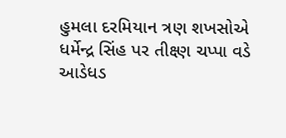હુમલા દરમિયાન ત્રણ શખસોએ ધર્મેન્દ્ર સિંહ પર તીક્ષ્ણ ચપ્પા વડે આડેધડ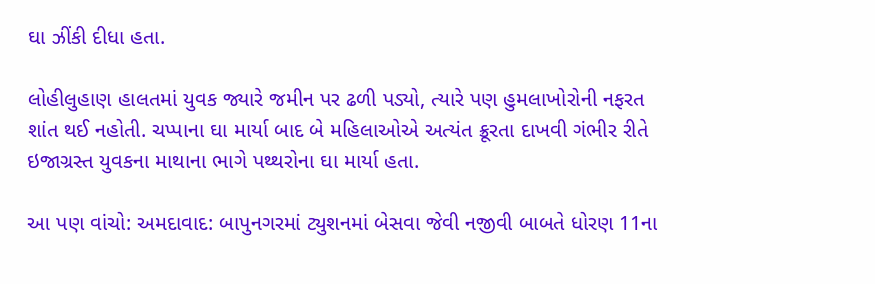ઘા ઝીંકી દીધા હતા.

લોહીલુહાણ હાલતમાં યુવક જ્યારે જમીન પર ઢળી પડ્યો, ત્યારે પણ હુમલાખોરોની નફરત શાંત થઈ નહોતી. ચપ્પાના ઘા માર્યા બાદ બે મહિલાઓએ અત્યંત ક્રૂરતા દાખવી ગંભીર રીતે ઇજાગ્રસ્ત યુવકના માથાના ભાગે પથ્થરોના ઘા માર્યા હતા.

આ પણ વાંચો: અમદાવાદ: બાપુનગરમાં ટ્યુશનમાં બેસવા જેવી નજીવી બાબતે ધોરણ 11ના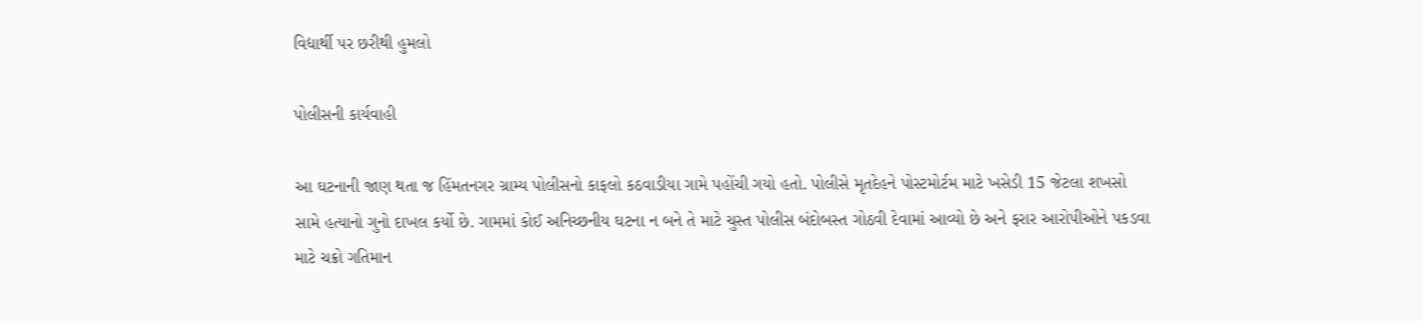વિદ્યાર્થી પર છરીથી હુમલો

પોલીસની કાર્યવાહી

આ ઘટનાની જાણ થતા જ હિંમતનગર ગ્રામ્ય પોલીસનો કાફલો કઠવાડીયા ગામે પહોંચી ગયો હતો. પોલીસે મૃતદેહને પોસ્ટમોર્ટમ માટે ખસેડી 15 જેટલા શખસો સામે હત્યાનો ગુનો દાખલ કર્યો છે. ગામમાં કોઈ અનિચ્છનીય ઘટના ન બને તે માટે ચુસ્ત પોલીસ બંદોબસ્ત ગોઠવી દેવામાં આવ્યો છે અને ફરાર આરોપીઓને પકડવા માટે ચક્રો ગતિમાન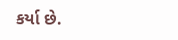કર્યા છે.